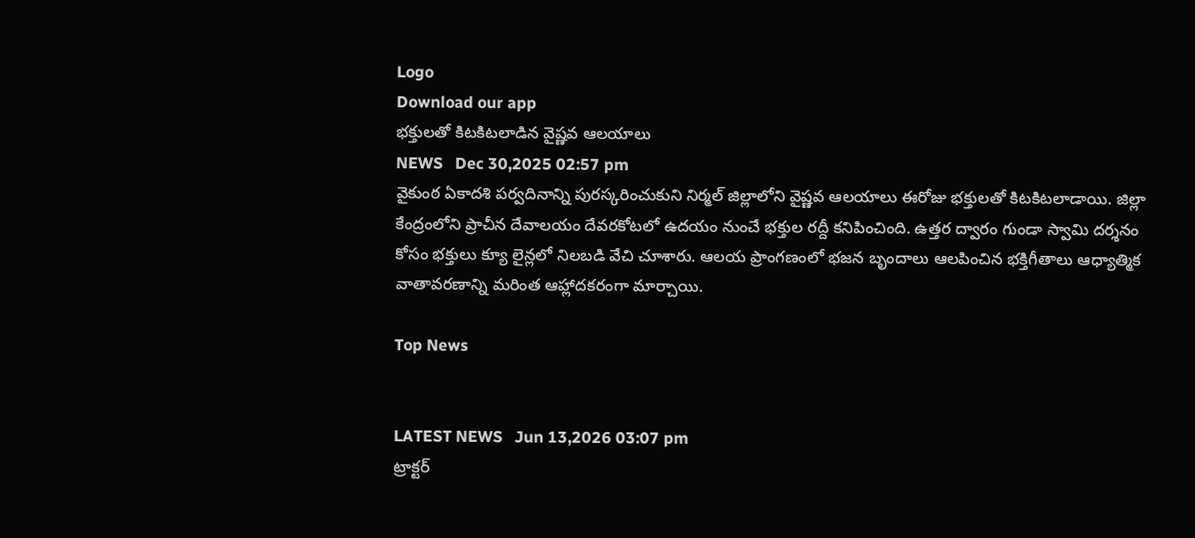Logo
Download our app
భక్తులతో కిటకిటలాడిన వైష్ణవ ఆలయాలు
NEWS   Dec 30,2025 02:57 pm
వైకుంఠ ఏకాదశి పర్వదినాన్ని పురస్కరించుకుని నిర్మల్ జిల్లాలోని వైష్ణవ ఆలయాలు ఈరోజు భక్తులతో కిటకిటలాడాయి. జిల్లా కేంద్రంలోని ప్రాచీన దేవాలయం దేవరకోటలో ఉదయం నుంచే భక్తుల రద్దీ కనిపించింది. ఉత్తర ద్వారం గుండా స్వామి దర్శనం కోసం భక్తులు క్యూ లైన్లలో నిలబడి వేచి చూశారు. ఆలయ ప్రాంగణంలో భజన బృందాలు ఆలపించిన భక్తిగీతాలు ఆధ్యాత్మిక వాతావరణాన్ని మరింత ఆహ్లాదకరంగా మార్చాయి.

Top News


LATEST NEWS   Jun 13,2026 03:07 pm
ట్రాక్టర్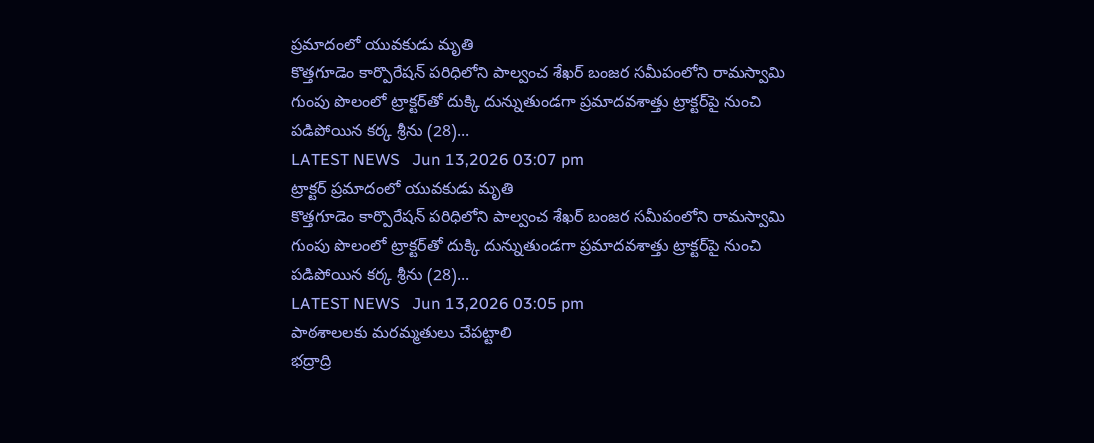ప్రమాదంలో యువకుడు మృతి
కొత్తగూడెం కార్పొరేషన్ పరిధిలోని పాల్వంచ శేఖర్ బంజర సమీపంలోని రామస్వామి గుంపు పొలంలో ట్రాక్టర్‌తో దుక్కి దున్నుతుండగా ప్రమాదవశాత్తు ట్రాక్టర్‌పై నుంచి పడిపోయిన కర్క శ్రీను (28)...
LATEST NEWS   Jun 13,2026 03:07 pm
ట్రాక్టర్ ప్రమాదంలో యువకుడు మృతి
కొత్తగూడెం కార్పొరేషన్ పరిధిలోని పాల్వంచ శేఖర్ బంజర సమీపంలోని రామస్వామి గుంపు పొలంలో ట్రాక్టర్‌తో దుక్కి దున్నుతుండగా ప్రమాదవశాత్తు ట్రాక్టర్‌పై నుంచి పడిపోయిన కర్క శ్రీను (28)...
LATEST NEWS   Jun 13,2026 03:05 pm
పాఠశాలలకు మరమ్మతులు చేపట్టాలి
భద్రాద్రి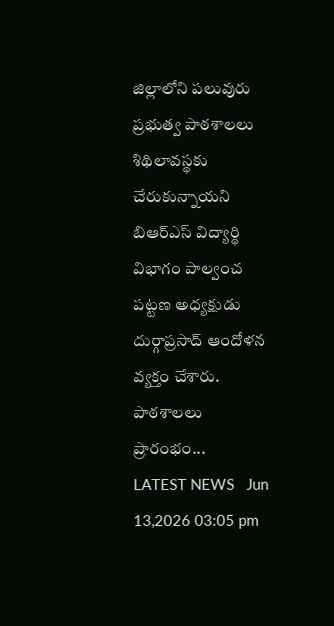జిల్లాలోని పలువురు ప్రభుత్వ పాఠశాలలు శిథిలావస్థకు చేరుకున్నాయని బిఆర్ఎస్ విద్యార్థి విభాగం పాల్వంచ పట్టణ అధ్యక్షుడు దుర్గాప్రసాద్ ఆందోళన వ్యక్తం చేశారు. పాఠశాలలు ప్రారంభం...
LATEST NEWS   Jun 13,2026 03:05 pm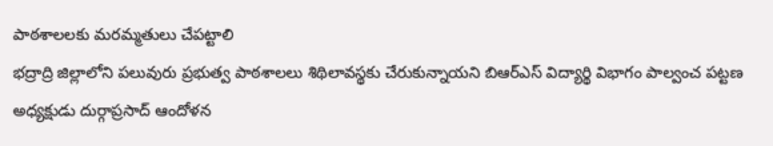పాఠశాలలకు మరమ్మతులు చేపట్టాలి
భద్రాద్రి జిల్లాలోని పలువురు ప్రభుత్వ పాఠశాలలు శిథిలావస్థకు చేరుకున్నాయని బిఆర్ఎస్ విద్యార్థి విభాగం పాల్వంచ పట్టణ అధ్యక్షుడు దుర్గాప్రసాద్ ఆందోళన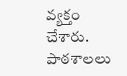వ్యక్తం చేశారు. పాఠశాలలు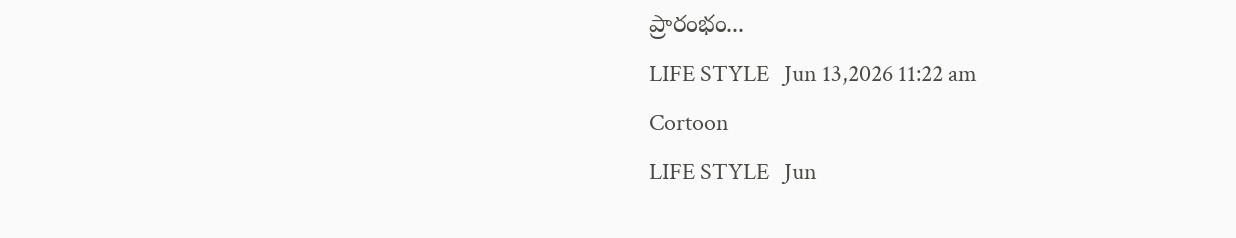ప్రారంభం...
LIFE STYLE   Jun 13,2026 11:22 am
Cortoon
LIFE STYLE   Jun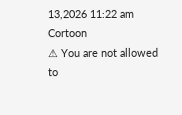13,2026 11:22 am
Cortoon
⚠ You are not allowed to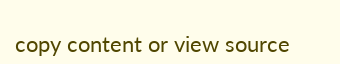copy content or view source